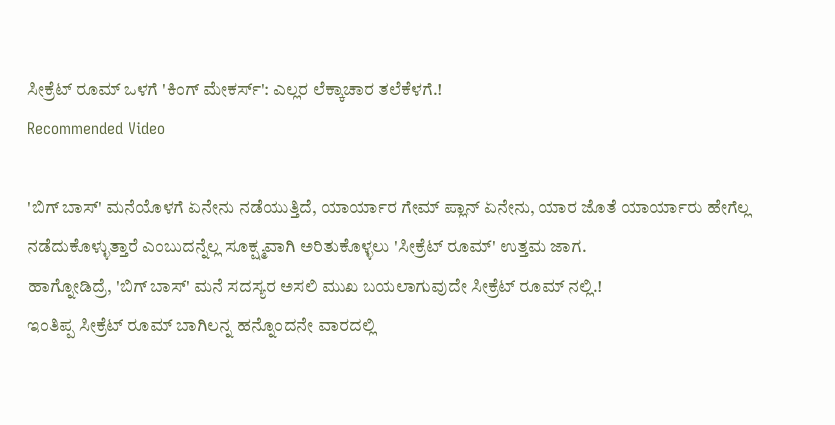ಸೀಕ್ರೆಟ್ ರೂಮ್ ಒಳಗೆ 'ಕಿಂಗ್ ಮೇಕರ್ಸ್': ಎಲ್ಲರ ಲೆಕ್ಕಾಚಾರ ತಲೆಕೆಳಗೆ.!
Recommended Video

'ಬಿಗ್ ಬಾಸ್' ಮನೆಯೊಳಗೆ ಏನೇನು ನಡೆಯುತ್ತಿದೆ, ಯಾರ್ಯಾರ ಗೇಮ್ ಪ್ಲಾನ್ ಏನೇನು, ಯಾರ ಜೊತೆ ಯಾರ್ಯಾರು ಹೇಗೆಲ್ಲ ನಡೆದುಕೊಳ್ಳುತ್ತಾರೆ ಎಂಬುದನ್ನೆಲ್ಲ ಸೂಕ್ಷ್ಮವಾಗಿ ಅರಿತುಕೊಳ್ಳಲು 'ಸೀಕ್ರೆಟ್ ರೂಮ್' ಉತ್ತಮ ಜಾಗ.
ಹಾಗ್ನೋಡಿದ್ರೆ, 'ಬಿಗ್ ಬಾಸ್' ಮನೆ ಸದಸ್ಯರ ಅಸಲಿ ಮುಖ ಬಯಲಾಗುವುದೇ ಸೀಕ್ರೆಟ್ ರೂಮ್ ನಲ್ಲಿ.!
ಇಂತಿಪ್ಪ ಸೀಕ್ರೆಟ್ ರೂಮ್ ಬಾಗಿಲನ್ನ ಹನ್ನೊಂದನೇ ವಾರದಲ್ಲಿ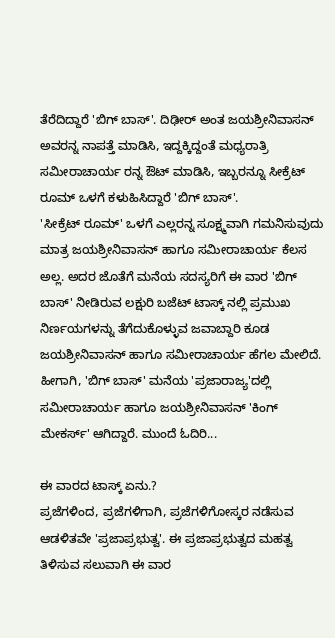ತೆರೆದಿದ್ದಾರೆ 'ಬಿಗ್ ಬಾಸ್'. ದಿಢೀರ್ ಅಂತ ಜಯಶ್ರೀನಿವಾಸನ್ ಅವರನ್ನ ನಾಪತ್ತೆ ಮಾಡಿಸಿ, ಇದ್ದಕ್ಕಿದ್ದಂತೆ ಮಧ್ಯರಾತ್ರಿ ಸಮೀರಾಚಾರ್ಯ ರನ್ನ ಔಟ್ ಮಾಡಿಸಿ, ಇಬ್ಬರನ್ನೂ ಸೀಕ್ರೆಟ್ ರೂಮ್ ಒಳಗೆ ಕಳುಹಿಸಿದ್ದಾರೆ 'ಬಿಗ್ ಬಾಸ್'.
'ಸೀಕ್ರೆಟ್ ರೂಮ್' ಒಳಗೆ ಎಲ್ಲರನ್ನ ಸೂಕ್ಷ್ಮವಾಗಿ ಗಮನಿಸುವುದು ಮಾತ್ರ ಜಯಶ್ರೀನಿವಾಸನ್ ಹಾಗೂ ಸಮೀರಾಚಾರ್ಯ ಕೆಲಸ ಅಲ್ಲ. ಅದರ ಜೊತೆಗೆ ಮನೆಯ ಸದಸ್ಯರಿಗೆ ಈ ವಾರ 'ಬಿಗ್ ಬಾಸ್' ನೀಡಿರುವ ಲಕ್ಷುರಿ ಬಜೆಟ್ ಟಾಸ್ಕ್ ನಲ್ಲಿ ಪ್ರಮುಖ ನಿರ್ಣಯಗಳನ್ನು ತೆಗೆದುಕೊಳ್ಳುವ ಜವಾಬ್ದಾರಿ ಕೂಡ ಜಯಶ್ರೀನಿವಾಸನ್ ಹಾಗೂ ಸಮೀರಾಚಾರ್ಯ ಹೆಗಲ ಮೇಲಿದೆ. ಹೀಗಾಗಿ, 'ಬಿಗ್ ಬಾಸ್' ಮನೆಯ 'ಪ್ರಜಾರಾಜ್ಯ'ದಲ್ಲಿ ಸಮೀರಾಚಾರ್ಯ ಹಾಗೂ ಜಯಶ್ರೀನಿವಾಸನ್ 'ಕಿಂಗ್ ಮೇಕರ್ಸ್' ಆಗಿದ್ದಾರೆ. ಮುಂದೆ ಓದಿರಿ...

ಈ ವಾರದ ಟಾಸ್ಕ್ ಏನು.?
ಪ್ರಜೆಗಳಿಂದ, ಪ್ರಜೆಗಳಿಗಾಗಿ, ಪ್ರಜೆಗಳಿಗೋಸ್ಕರ ನಡೆಸುವ ಆಡಳಿತವೇ 'ಪ್ರಜಾಪ್ರಭುತ್ವ'. ಈ ಪ್ರಜಾಪ್ರಭುತ್ವದ ಮಹತ್ವ ತಿಳಿಸುವ ಸಲುವಾಗಿ ಈ ವಾರ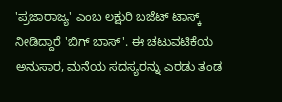'ಪ್ರಜಾರಾಜ್ಯ' ಎಂಬ ಲಕ್ಷುರಿ ಬಜೆಟ್ ಟಾಸ್ಕ್ ನೀಡಿದ್ದಾರೆ 'ಬಿಗ್ ಬಾಸ್'. ಈ ಚಟುವಟಿಕೆಯ ಅನುಸಾರ, ಮನೆಯ ಸದಸ್ಯರನ್ನು ಎರಡು ತಂಡ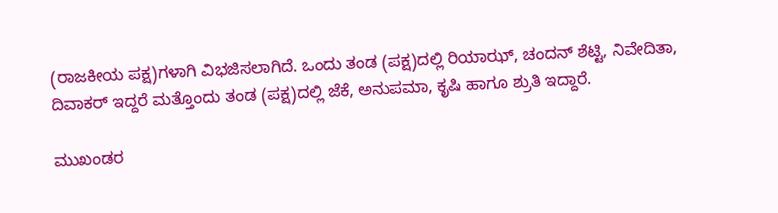(ರಾಜಕೀಯ ಪಕ್ಷ)ಗಳಾಗಿ ವಿಭಜಿಸಲಾಗಿದೆ. ಒಂದು ತಂಡ (ಪಕ್ಷ)ದಲ್ಲಿ ರಿಯಾಝ್, ಚಂದನ್ ಶೆಟ್ಟಿ, ನಿವೇದಿತಾ, ದಿವಾಕರ್ ಇದ್ದರೆ ಮತ್ತೊಂದು ತಂಡ (ಪಕ್ಷ)ದಲ್ಲಿ ಜೆಕೆ, ಅನುಪಮಾ, ಕೃಷಿ ಹಾಗೂ ಶ್ರುತಿ ಇದ್ದಾರೆ.

ಮುಖಂಡರ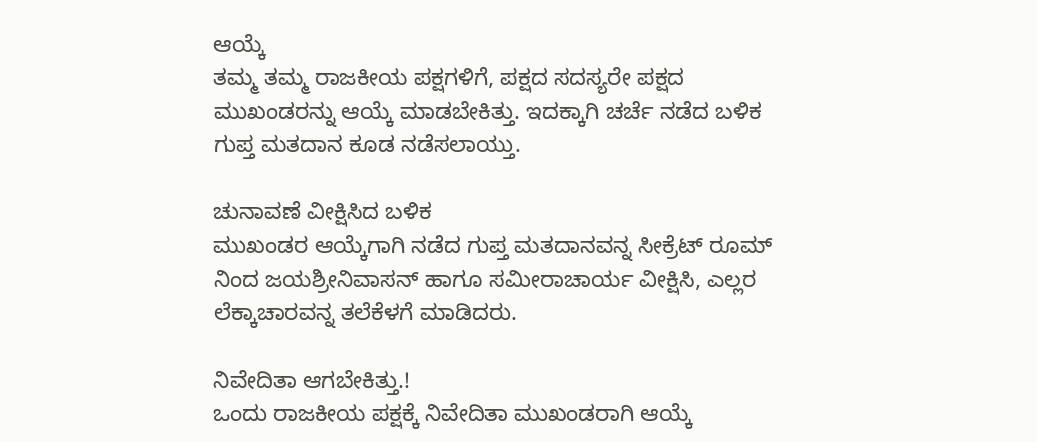ಆಯ್ಕೆ
ತಮ್ಮ ತಮ್ಮ ರಾಜಕೀಯ ಪಕ್ಷಗಳಿಗೆ, ಪಕ್ಷದ ಸದಸ್ಯರೇ ಪಕ್ಷದ ಮುಖಂಡರನ್ನು ಆಯ್ಕೆ ಮಾಡಬೇಕಿತ್ತು. ಇದಕ್ಕಾಗಿ ಚರ್ಚೆ ನಡೆದ ಬಳಿಕ ಗುಪ್ತ ಮತದಾನ ಕೂಡ ನಡೆಸಲಾಯ್ತು.

ಚುನಾವಣೆ ವೀಕ್ಷಿಸಿದ ಬಳಿಕ
ಮುಖಂಡರ ಆಯ್ಕೆಗಾಗಿ ನಡೆದ ಗುಪ್ತ ಮತದಾನವನ್ನ ಸೀಕ್ರೆಟ್ ರೂಮ್ ನಿಂದ ಜಯಶ್ರೀನಿವಾಸನ್ ಹಾಗೂ ಸಮೀರಾಚಾರ್ಯ ವೀಕ್ಷಿಸಿ, ಎಲ್ಲರ ಲೆಕ್ಕಾಚಾರವನ್ನ ತಲೆಕೆಳಗೆ ಮಾಡಿದರು.

ನಿವೇದಿತಾ ಆಗಬೇಕಿತ್ತು.!
ಒಂದು ರಾಜಕೀಯ ಪಕ್ಷಕ್ಕೆ ನಿವೇದಿತಾ ಮುಖಂಡರಾಗಿ ಆಯ್ಕೆ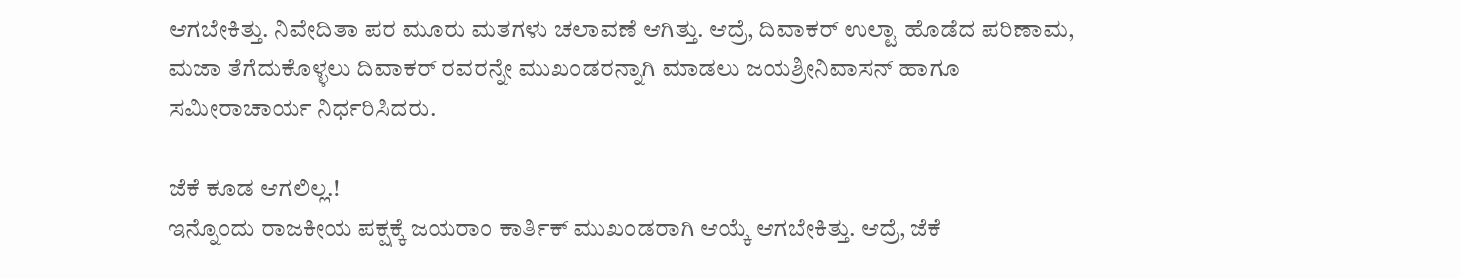ಆಗಬೇಕಿತ್ತು. ನಿವೇದಿತಾ ಪರ ಮೂರು ಮತಗಳು ಚಲಾವಣೆ ಆಗಿತ್ತು. ಆದ್ರೆ, ದಿವಾಕರ್ ಉಲ್ಟಾ ಹೊಡೆದ ಪರಿಣಾಮ, ಮಜಾ ತೆಗೆದುಕೊಳ್ಳಲು ದಿವಾಕರ್ ರವರನ್ನೇ ಮುಖಂಡರನ್ನಾಗಿ ಮಾಡಲು ಜಯಶ್ರೀನಿವಾಸನ್ ಹಾಗೂ ಸಮೀರಾಚಾರ್ಯ ನಿರ್ಧರಿಸಿದರು.

ಜೆಕೆ ಕೂಡ ಆಗಲಿಲ್ಲ.!
ಇನ್ನೊಂದು ರಾಜಕೀಯ ಪಕ್ಷಕ್ಕೆ ಜಯರಾಂ ಕಾರ್ತಿಕ್ ಮುಖಂಡರಾಗಿ ಆಯ್ಕೆ ಆಗಬೇಕಿತ್ತು. ಆದ್ರೆ, ಜೆಕೆ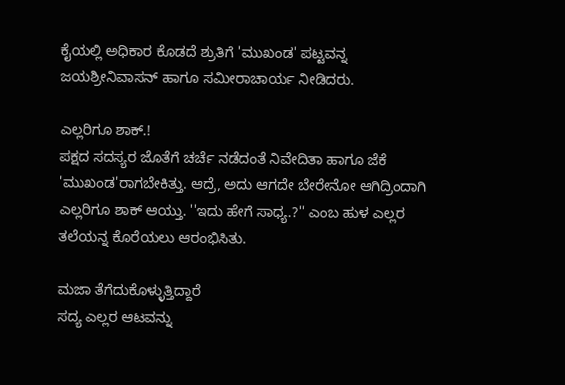ಕೈಯಲ್ಲಿ ಅಧಿಕಾರ ಕೊಡದೆ ಶ್ರುತಿಗೆ 'ಮುಖಂಡ' ಪಟ್ಟವನ್ನ ಜಯಶ್ರೀನಿವಾಸನ್ ಹಾಗೂ ಸಮೀರಾಚಾರ್ಯ ನೀಡಿದರು.

ಎಲ್ಲರಿಗೂ ಶಾಕ್.!
ಪಕ್ಷದ ಸದಸ್ಯರ ಜೊತೆಗೆ ಚರ್ಚೆ ನಡೆದಂತೆ ನಿವೇದಿತಾ ಹಾಗೂ ಜೆಕೆ 'ಮುಖಂಡ'ರಾಗಬೇಕಿತ್ತು. ಆದ್ರೆ, ಅದು ಆಗದೇ ಬೇರೇನೋ ಆಗಿದ್ರಿಂದಾಗಿ ಎಲ್ಲರಿಗೂ ಶಾಕ್ ಆಯ್ತು. ''ಇದು ಹೇಗೆ ಸಾಧ್ಯ.?'' ಎಂಬ ಹುಳ ಎಲ್ಲರ ತಲೆಯನ್ನ ಕೊರೆಯಲು ಆರಂಭಿಸಿತು.

ಮಜಾ ತೆಗೆದುಕೊಳ್ಳುತ್ತಿದ್ದಾರೆ
ಸದ್ಯ ಎಲ್ಲರ ಆಟವನ್ನು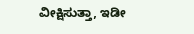ವೀಕ್ಷಿಸುತ್ತಾ, ಇಡೀ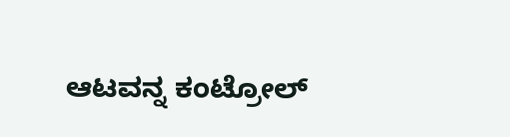ಆಟವನ್ನ ಕಂಟ್ರೋಲ್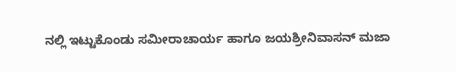ನಲ್ಲಿ ಇಟ್ಟುಕೊಂಡು ಸಮೀರಾಚಾರ್ಯ ಹಾಗೂ ಜಯಶ್ರೀನಿವಾಸನ್ ಮಜಾ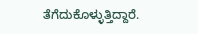ತೆಗೆದುಕೊಳ್ಳುತ್ತಿದ್ದಾರೆ.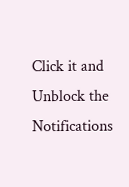Click it and Unblock the Notifications